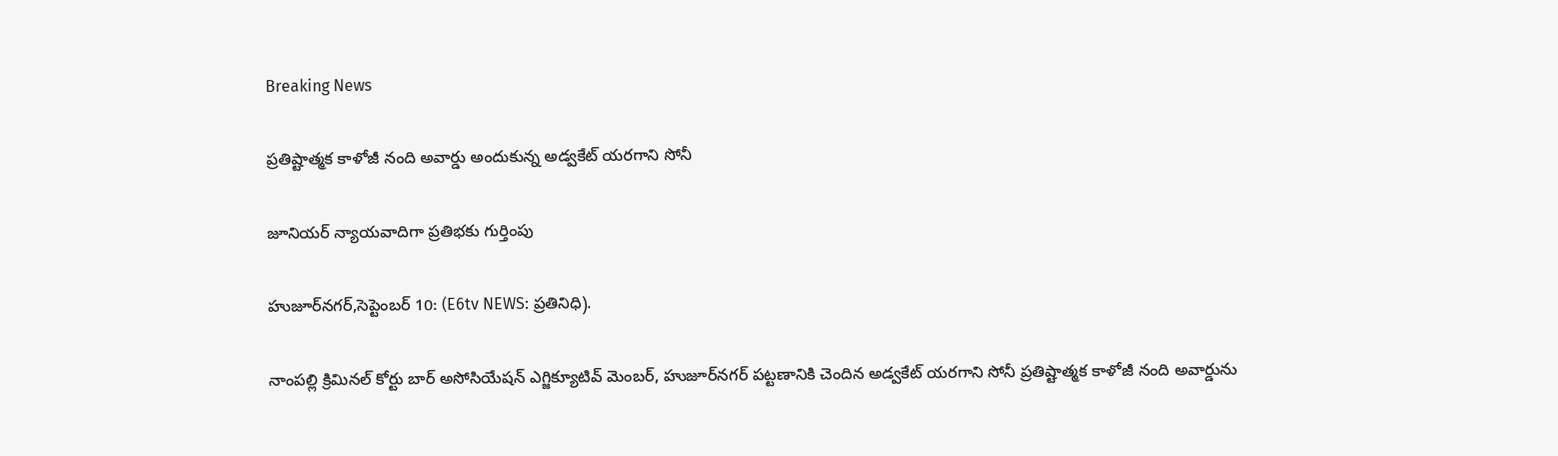Breaking News

ప్రతిష్టాత్మక కాళోజీ నంది అవార్డు అందుకున్న అడ్వకేట్ యరగాని సోనీ

జూనియర్ న్యాయవాదిగా ప్రతిభకు గుర్తింపు

హుజూర్‌నగర్,సెప్టెంబర్ 10: (E6tv NEWS: ప్రతినిధి).

నాంపల్లి క్రిమినల్ కోర్టు బార్ అసోసియేషన్ ఎగ్జిక్యూటివ్ మెంబర్, హుజూర్‌నగర్ పట్టణానికి చెందిన అడ్వకేట్ యరగాని సోనీ ప్రతిష్టాత్మక కాళోజీ నంది అవార్డును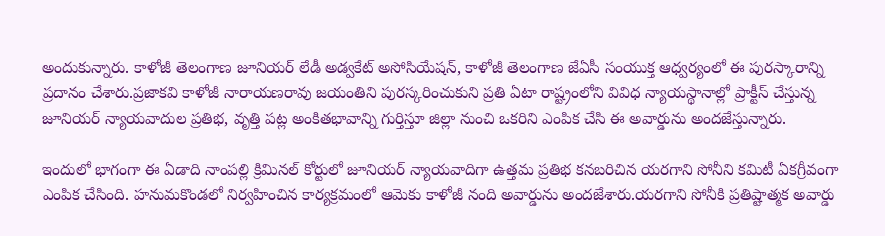అందుకున్నారు. కాళోజీ తెలంగాణ జూనియర్ లేడీ అడ్వకేట్ అసోసియేషన్, కాళోజీ తెలంగాణ జేఏసీ సంయుక్త ఆధ్వర్యంలో ఈ పురస్కారాన్ని ప్రదానం చేశారు.ప్రజాకవి కాళోజీ నారాయణరావు జయంతిని పురస్కరించుకుని ప్రతి ఏటా రాష్ట్రంలోని వివిధ న్యాయస్థానాల్లో ప్రాక్టీస్ చేస్తున్న జూనియర్ న్యాయవాదుల ప్రతిభ, వృత్తి పట్ల అంకితభావాన్ని గుర్తిస్తూ జిల్లా నుంచి ఒకరిని ఎంపిక చేసి ఈ అవార్డును అందజేస్తున్నారు.

ఇందులో భాగంగా ఈ ఏడాది నాంపల్లి క్రిమినల్ కోర్టులో జూనియర్ న్యాయవాదిగా ఉత్తమ ప్రతిభ కనబరిచిన యరగాని సోనీని కమిటీ ఏకగ్రీవంగా ఎంపిక చేసింది. హనుమకొండలో నిర్వహించిన కార్యక్రమంలో ఆమెకు కాళోజీ నంది అవార్డును అందజేశారు.యరగాని సోనీకి ప్రతిష్టాత్మక అవార్డు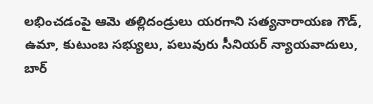లభించడంపై ఆమె తల్లిదండ్రులు యరగాని సత్యనారాయణ గౌడ్, ఉమా, కుటుంబ సభ్యులు, పలువురు సీనియర్ న్యాయవాదులు, బార్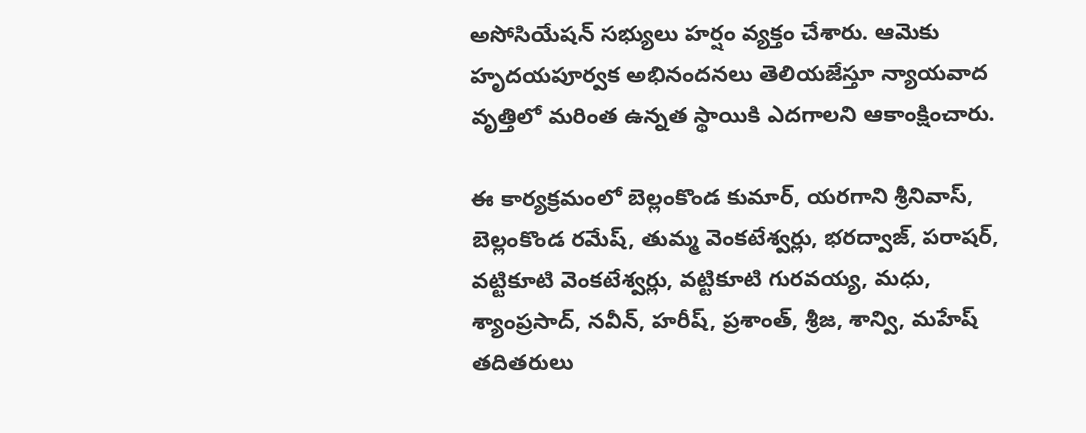అసోసియేషన్ సభ్యులు హర్షం వ్యక్తం చేశారు. ఆమెకు హృదయపూర్వక అభినందనలు తెలియజేస్తూ న్యాయవాద వృత్తిలో మరింత ఉన్నత స్థాయికి ఎదగాలని ఆకాంక్షించారు.

ఈ కార్యక్రమంలో బెల్లంకొండ కుమార్, యరగాని శ్రీనివాస్, బెల్లంకొండ రమేష్, తుమ్మ వెంకటేశ్వర్లు, భరద్వాజ్, పరాషర్, వట్టికూటి వెంకటేశ్వర్లు, వట్టికూటి గురవయ్య, మధు, శ్యాంప్రసాద్, నవీన్, హరీష్, ప్రశాంత్, శ్రీజ, శాన్వి, మహేష్ తదితరులు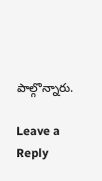పాల్గొన్నారు.

Leave a Reply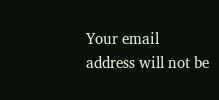Your email address will not be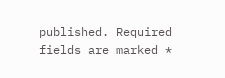published. Required fields are marked *